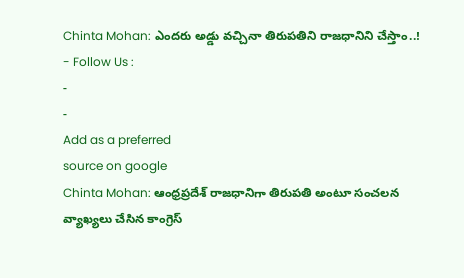Chinta Mohan: ఎందరు అడ్డు వచ్చినా తిరుపతిని రాజధానిని చేస్తాం..!
- Follow Us :
-
-
Add as a preferred
source on google
Chinta Mohan: ఆంధ్రప్రదేశ్ రాజధానిగా తిరుపతి అంటూ సంచలన వ్యాఖ్యలు చేసిన కాంగ్రెస్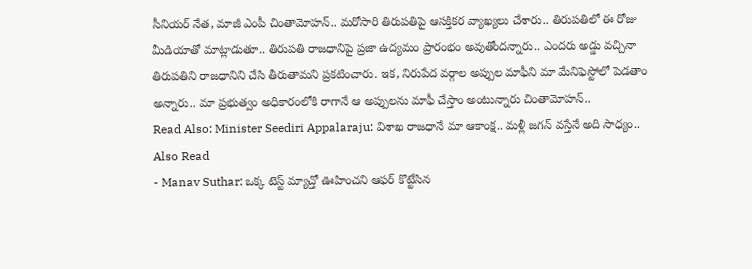సీనియర్ నేత, మాజీ ఎంపీ చింతామోహన్.. మరోసారి తిరుపతిపై ఆసక్తికర వ్యాఖ్యలు చేశారు.. తిరుపతిలో ఈ రోజు మీడియాతో మాట్లాడుతూ.. తిరుపతి రాజధానిపై ప్రజా ఉద్యమం ప్రారంభం అవుతోందన్నారు.. ఎందరు అడ్డు వచ్చినా తిరుపతిని రాజధానిని చేసి తీరుతామని ప్రకటించారు. ఇక, నిరుపేద వర్గాల అప్పుల మాఫీని మా మేనిఫెస్టోలో పెడతాం అన్నారు.. మా ప్రభుత్వం అధికారంలోకి రాగానే ఆ అప్పులను మాఫీ చేస్తాం అంటున్నారు చింతామోహన్..
Read Also: Minister Seediri Appalaraju: విశాఖ రాజధానే మా ఆకాంక్ష.. మళ్లీ జగన్ వస్తేనే అది సాధ్యం..
Also Read
- Manav Suthar: ఒక్క టెస్ట్ మ్యాచ్తో ఊహించని ఆఫర్ కొట్టేసిన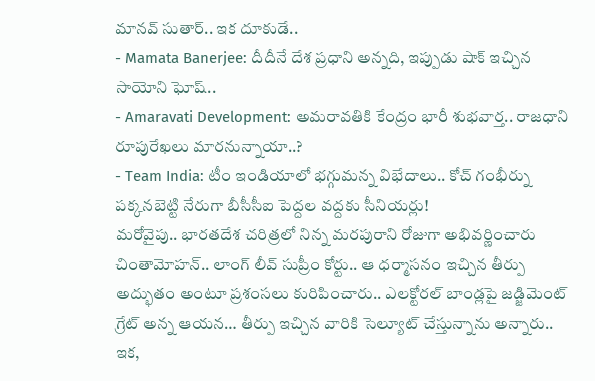మానవ్ సుతార్.. ఇక దూకుడే..
- Mamata Banerjee: దీదీనే దేశ ప్రధాని అన్నది, ఇప్పుడు షాక్ ఇచ్చిన సాయోని ఘోష్..
- Amaravati Development: అమరావతికి కేంద్రం భారీ శుభవార్త.. రాజధాని రూపురేఖలు మారనున్నాయా..?
- Team India: టీం ఇండియాలో భగ్గుమన్న విభేదాలు.. కోచ్ గంభీర్ను పక్కనబెట్టి నేరుగా బీసీసీఐ పెద్దల వద్దకు సీనియర్లు!
మరోవైపు.. భారతదేశ చరిత్రలో నిన్న మరపురాని రోజుగా అభివర్ణించారు చింతామోహన్.. లాంగ్ లీవ్ సుప్రీం కోర్టు.. ఆ ధర్మాసనం ఇచ్చిన తీర్పు అద్భుతం అంటూ ప్రశంసలు కురిపించారు.. ఎలక్టోరల్ బాండ్లపై జడ్జిమెంట్ గ్రేట్ అన్న ఆయన… తీర్పు ఇచ్చిన వారికి సెల్యూట్ చేస్తున్నాను అన్నారు.. ఇక,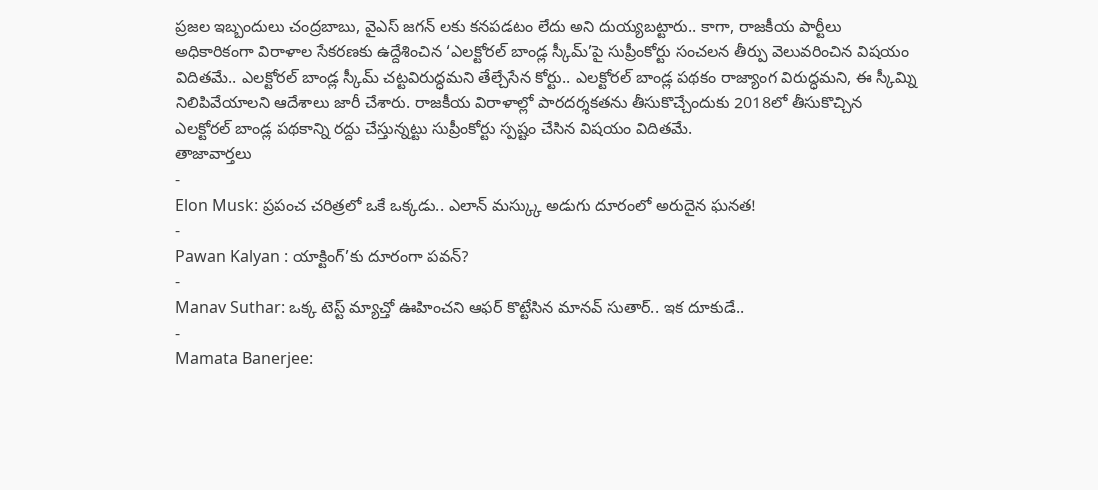ప్రజల ఇబ్బందులు చంద్రబాబు, వైఎస్ జగన్ లకు కనపడటం లేదు అని దుయ్యబట్టారు.. కాగా, రాజకీయ పార్టీలు అధికారికంగా విరాళాల సేకరణకు ఉద్దేశించిన ‘ఎలక్టోరల్ బాండ్ల స్కీమ్’పై సుప్రీంకోర్టు సంచలన తీర్పు వెలువరించిన విషయం విదితమే.. ఎలక్టోరల్ బాండ్ల స్కీమ్ చట్టవిరుద్ధమని తేల్చేసేన కోర్టు.. ఎలక్టోరల్ బాండ్ల పథకం రాజ్యాంగ విరుద్ధమని, ఈ స్కీమ్ని నిలిపివేయాలని ఆదేశాలు జారీ చేశారు. రాజకీయ విరాళాల్లో పారదర్శకతను తీసుకొచ్చేందుకు 2018లో తీసుకొచ్చిన ఎలక్టోరల్ బాండ్ల పథకాన్ని రద్దు చేస్తున్నట్టు సుప్రీంకోర్టు స్పష్టం చేసిన విషయం విదితమే.
తాజావార్తలు
-
Elon Musk: ప్రపంచ చరిత్రలో ఒకే ఒక్కడు.. ఎలాన్ మస్క్కు అడుగు దూరంలో అరుదైన ఘనత!
-
Pawan Kalyan : యాక్టింగ్’కు దూరంగా పవన్?
-
Manav Suthar: ఒక్క టెస్ట్ మ్యాచ్తో ఊహించని ఆఫర్ కొట్టేసిన మానవ్ సుతార్.. ఇక దూకుడే..
-
Mamata Banerjee: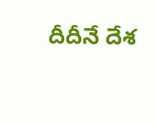దీదీనే దేశ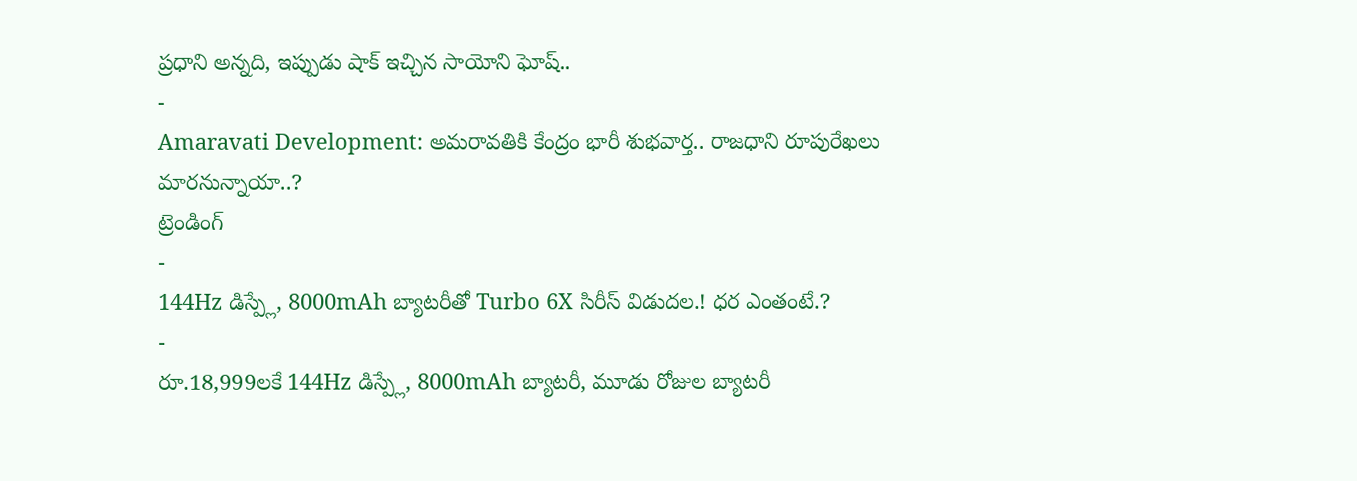ప్రధాని అన్నది, ఇప్పుడు షాక్ ఇచ్చిన సాయోని ఘోష్..
-
Amaravati Development: అమరావతికి కేంద్రం భారీ శుభవార్త.. రాజధాని రూపురేఖలు మారనున్నాయా..?
ట్రెండింగ్
-
144Hz డిస్ప్లే, 8000mAh బ్యాటరీతో Turbo 6X సిరీస్ విడుదల.! ధర ఎంతంటే.?
-
రూ.18,999లకే 144Hz డిస్ప్లే, 8000mAh బ్యాటరీ, మూడు రోజుల బ్యాటరీ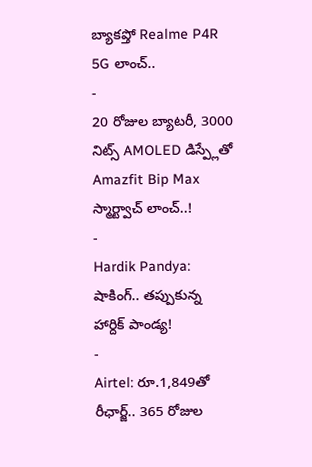బ్యాకప్తో Realme P4R 5G లాంచ్..
-
20 రోజుల బ్యాటరీ, 3000 నిట్స్ AMOLED డిస్ప్లేతో Amazfit Bip Max స్మార్ట్వాచ్ లాంచ్..!
-
Hardik Pandya: షాకింగ్.. తప్పుకున్న హార్దిక్ పాండ్య!
-
Airtel: రూ.1,849తో రీఛార్జ్.. 365 రోజుల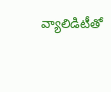వ్యాలిడిటీతో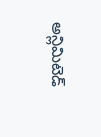అన్లిమిటెడ్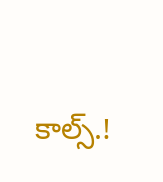కాల్స్.!